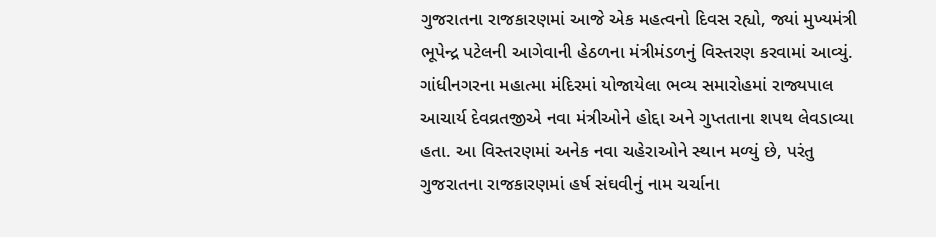ગુજરાતના રાજકારણમાં આજે એક મહત્વનો દિવસ રહ્યો, જ્યાં મુખ્યમંત્રી ભૂપેન્દ્ર પટેલની આગેવાની હેઠળના મંત્રીમંડળનું વિસ્તરણ કરવામાં આવ્યું. ગાંધીનગરના મહાત્મા મંદિરમાં યોજાયેલા ભવ્ય સમારોહમાં રાજ્યપાલ આચાર્ય દેવવ્રતજીએ નવા મંત્રીઓને હોદ્દા અને ગુપ્તતાના શપથ લેવડાવ્યા હતા. આ વિસ્તરણમાં અનેક નવા ચહેરાઓને સ્થાન મળ્યું છે, પરંતુ ગુજરાતના રાજકારણમાં હર્ષ સંઘવીનું નામ ચર્ચાના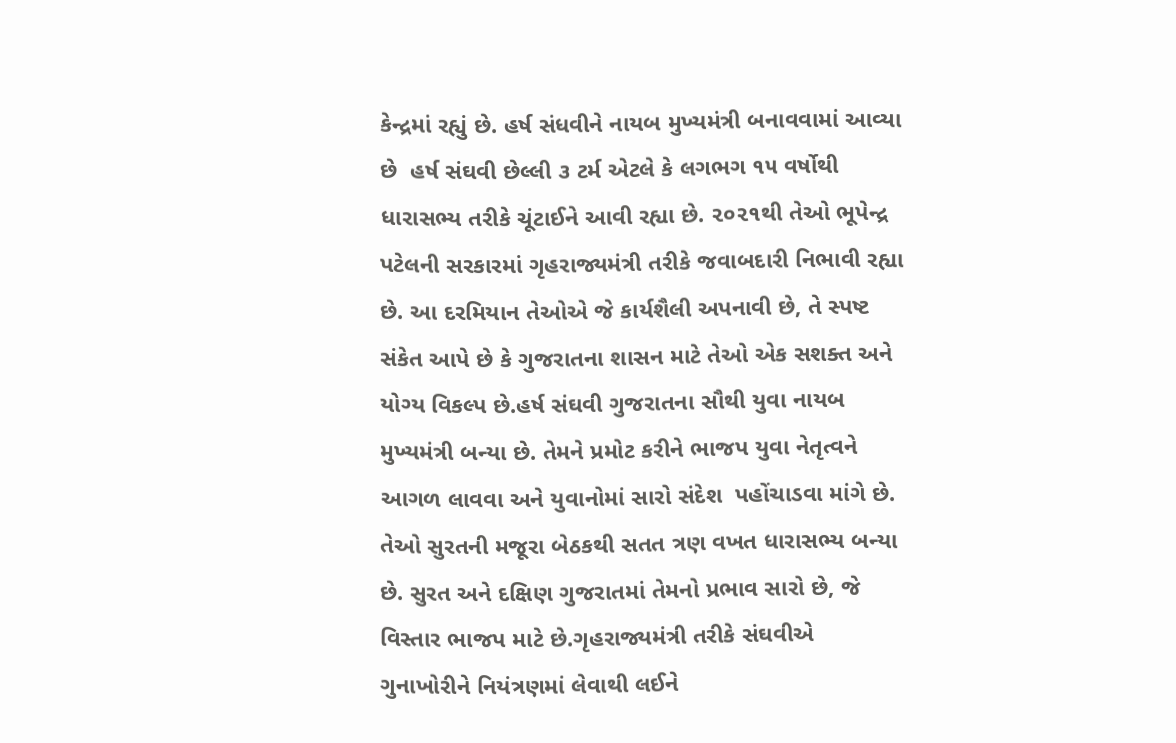કેન્દ્રમાં રહ્યું છે. હર્ષ સંધવીને નાયબ મુખ્યમંત્રી બનાવવામાં આવ્યા છે  હર્ષ સંઘવી છેલ્લી ૩ ટર્મ એટલે કે લગભગ ૧૫ વર્ષોથી ધારાસભ્ય તરીકે ચૂંટાઈને આવી રહ્યા છે. ૨૦૨૧થી તેઓ ભૂપેન્દ્ર પટેલની સરકારમાં ગૃહરાજ્યમંત્રી તરીકે જવાબદારી નિભાવી રહ્યા છે. આ દરમિયાન તેઓએ જે કાર્યશૈલી અપનાવી છે, તે સ્પષ્ટ સંકેત આપે છે કે ગુજરાતના શાસન માટે તેઓ એક સશક્ત અને યોગ્ય વિકલ્પ છે.હર્ષ સંઘવી ગુજરાતના સૌથી યુવા નાયબ મુખ્યમંત્રી બન્યા છે. તેમને પ્રમોટ કરીને ભાજપ યુવા નેતૃત્વને આગળ લાવવા અને યુવાનોમાં સારો સંદેશ  પહોંચાડવા માંગે છે. તેઓ સુરતની મજૂરા બેઠકથી સતત ત્રણ વખત ધારાસભ્ય બન્યા છે. સુરત અને દક્ષિણ ગુજરાતમાં તેમનો પ્રભાવ સારો છે, જે વિસ્તાર ભાજપ માટે છે.ગૃહરાજ્યમંત્રી તરીકે સંઘવીએ ગુનાખોરીને નિયંત્રણમાં લેવાથી લઈને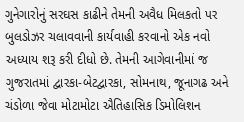ગુનેગારોનું સરઘસ કાઢીને તેમની અવૈધ મિલકતો પર બુલડોઝર ચલાવવાની કાર્યવાહી કરવાનો એક નવો અધ્યાય શરૂ કરી દીધો છે. તેમની આગેવાનીમાં જ ગુજરાતમાં દ્વારકા-બેટદ્વારકા, સોમનાથ, જૂનાગઢ અને ચંડોળા જેવા મોટામોટા ઐતિહાસિક ડિમોલિશન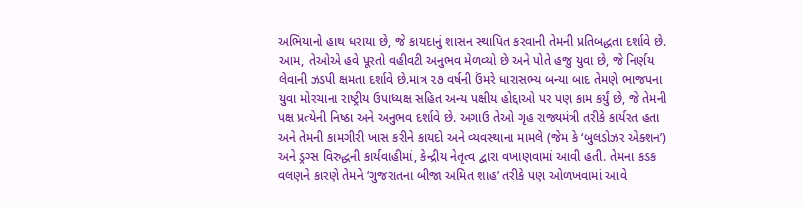અભિયાનો હાથ ધરાયા છે, જે કાયદાનું શાસન સ્થાપિત કરવાની તેમની પ્રતિબદ્ધતા દર્શાવે છે. આમ, તેઓએ હવે પૂરતો વહીવટી અનુભવ મેળવ્યો છે અને પોતે હજુ યુવા છે, જે નિર્ણય લેવાની ઝડપી ક્ષમતા દર્શાવે છે.માત્ર ૨૭ વર્ષની ઉંમરે ધારાસભ્ય બન્યા બાદ તેમણે ભાજપના યુવા મોરચાના રાષ્ટ્રીય ઉપાધ્યક્ષ સહિત અન્ય પક્ષીય હોદ્દાઓ પર પણ કામ કર્યું છે, જે તેમની પક્ષ પ્રત્યેની નિષ્ઠા અને અનુભવ દર્શાવે છે. અગાઉ તેઓ ગૃહ રાજ્યમંત્રી તરીકે કાર્યરત હતા અને તેમની કામગીરી ખાસ કરીને કાયદો અને વ્યવસ્થાના મામલે (જેમ કે ‘બુલડોઝર એક્શન’) અને ડ્રગ્સ વિરુદ્ધની કાર્યવાહીમાં, કેન્દ્રીય નેતૃત્વ દ્વારા વખાણવામાં આવી હતી. તેમના કડક વલણને કારણે તેમને ‘ગુજરાતના બીજા અમિત શાહ’ તરીકે પણ ઓળખવામાં આવે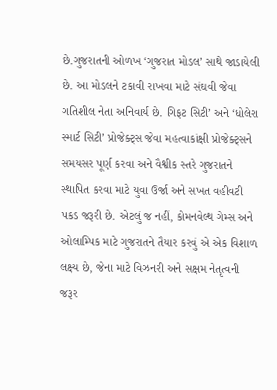છે.ગુજરાતની ઓળખ ‘ગુજરાત મોડલ’ સાથે જાડાયેલી છે. આ મોડલને ટકાવી રાખવા માટે સંઘવી જેવા ગતિશીલ નેતા અનિવાર્ય છે. ગિફટ સિટી’ અને ‘ધોલેરા સ્માર્ટ સિટી’ પ્રોજેક્ટ્‌સ જેવા મહત્વાકાંક્ષી પ્રોજેક્ટ્‌સને સમયસર પૂર્ણ કરવા અને વૈશ્વીક સ્તરે ગુજરાતને સ્થાપિત કરવા માટે યુવા ઉર્જા અને સખત વહીવટી પકડ જરૂરી છે. એટલું જ નહીં, કોમનવેલ્થ ગેમ્સ અને ઓલામ્પિક માટે ગુજરાતને તૈયાર કરવું એ એક વિશાળ લક્ષ્ય છે, જેના માટે વિઝનરી અને સક્ષમ નેતૃત્વની જરૂર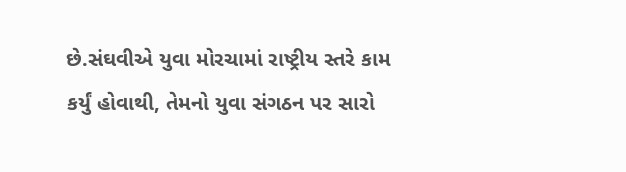છે.સંઘવીએ યુવા મોરચામાં રાષ્ટ્રીય સ્તરે કામ કર્યું હોવાથી, તેમનો યુવા સંગઠન પર સારો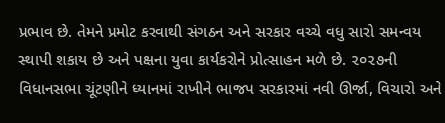પ્રભાવ છે. તેમને પ્રમોટ કરવાથી સંગઠન અને સરકાર વચ્ચે વધુ સારો સમન્વય સ્થાપી શકાય છે અને પક્ષના યુવા કાર્યકરોને પ્રોત્સાહન મળે છે. ૨૦૨૭ની વિધાનસભા ચૂંટણીને ધ્યાનમાં રાખીને ભાજપ સરકારમાં નવી ઊર્જા, વિચારો અને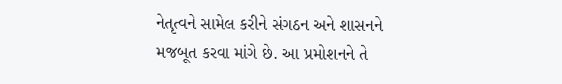નેતૃત્વને સામેલ કરીને સંગઠન અને શાસનને મજબૂત કરવા માંગે છે. આ પ્રમોશનને તે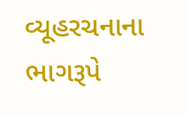વ્યૂહરચનાના ભાગરૂપે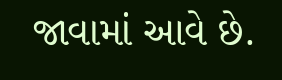જાવામાં આવે છે.